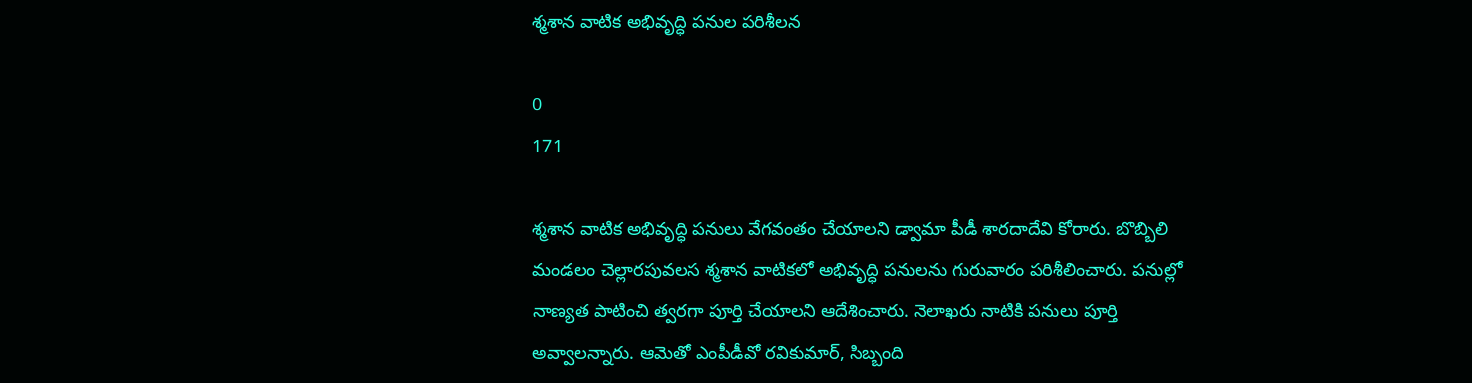శ్మశాన వాటిక అభివృద్ధి పనుల పరిశీలన

0
171

శ్మశాన వాటిక అభివృద్ధి పనులు వేగవంతం చేయాలని డ్వామా పీడీ శారదాదేవి కోరారు. బొబ్బిలి మండలం చెల్లారపువలస శ్మశాన వాటికలో అభివృద్ధి పనులను గురువారం పరిశీలించారు. పనుల్లో నాణ్యత పాటించి త్వరగా పూర్తి చేయాలని ఆదేశించారు. నెలాఖరు నాటికి పనులు పూర్తి అవ్వాలన్నారు. ఆమెతో ఎంపీడీవో రవికుమార్, సిబ్బంది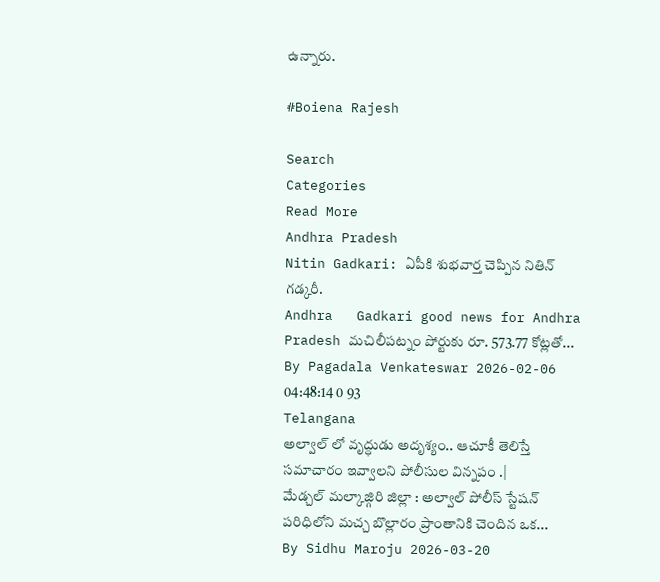ఉన్నారు.

#Boiena Rajesh

Search
Categories
Read More
Andhra Pradesh
Nitin Gadkari: ఏపీకి శుభవార్త చెప్పిన నితిన్ గడ్కరీ.
Andhra   Gadkari good news for Andhra Pradesh మచిలీపట్నం పోర్టుకు రూ. 573.77 కోట్లతో...
By Pagadala Venkateswar 2026-02-06 04:48:14 0 93
Telangana
అల్వాల్ లో వృద్ధుడు అదృశ్యం.. ఆచూకీ తెలిస్తే సమాచారం ఇవ్వాలని పోలీసుల విన్నపం .|
మేడ్చల్ మల్కాజ్గిరి జిల్లా : అల్వాల్ పోలీస్ స్టేషన్ పరిధిలోని మచ్చ బొల్లారం ప్రాంతానికి చెందిన ఒక...
By Sidhu Maroju 2026-03-20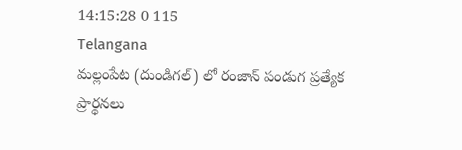14:15:28 0 115
Telangana
మల్లంపేట (దుండిగల్) లో రంజాన్ పండుగ ప్రత్యేక ప్రార్థనలు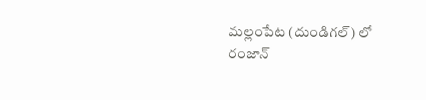మల్లంపేట (దుండిగల్) లో రంజాన్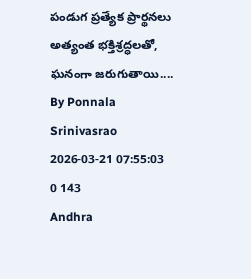పండుగ ప్రత్యేక ప్రార్థనలు అత్యంత భక్తిశ్రద్ధలతో, ఘనంగా జరుగుతాయి....
By Ponnala Srinivasrao 2026-03-21 07:55:03 0 143
Andhra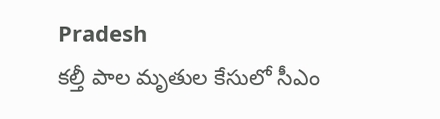Pradesh
కల్తీ పాల మృతుల కేసులో సీఎం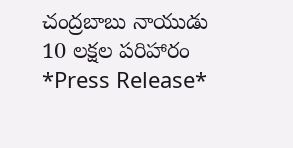చంద్రబాబు నాయుడు 10 లక్షల పరిహారం
*Press Release*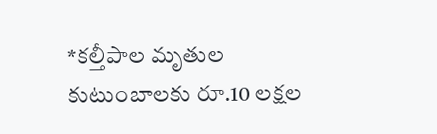*కల్తీపాల మృతుల కుటుంబాలకు రూ.10 లక్షల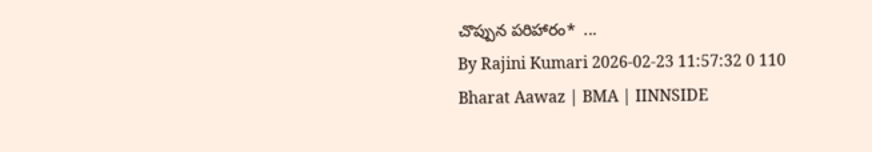చొప్పున పరిహారం*  ...
By Rajini Kumari 2026-02-23 11:57:32 0 110
Bharat Aawaz | BMA | IINNSIDE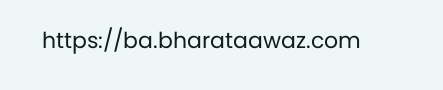https://ba.bharataawaz.com